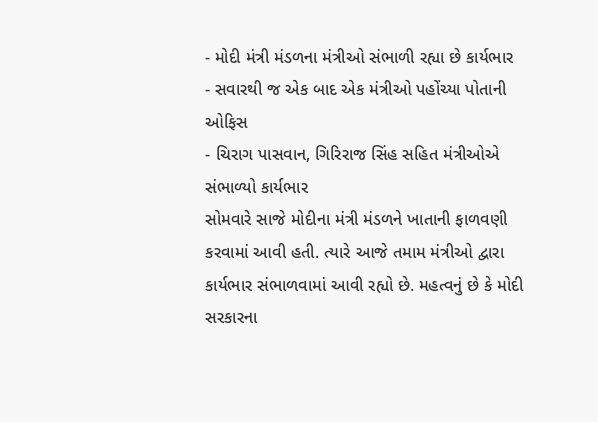- મોદી મંત્રી મંડળના મંત્રીઓ સંભાળી રહ્યા છે કાર્યભાર
- સવારથી જ એક બાદ એક મંત્રીઓ પહોંચ્યા પોતાની ઓફિસ
- ચિરાગ પાસવાન, ગિરિરાજ સિંહ સહિત મંત્રીઓએ સંભાળ્યો કાર્યભાર
સોમવારે સાજે મોદીના મંત્રી મંડળને ખાતાની ફાળવણી કરવામાં આવી હતી. ત્યારે આજે તમામ મંત્રીઓ દ્વારા કાર્યભાર સંભાળવામાં આવી રહ્યો છે. મહત્વનું છે કે મોદી સરકારના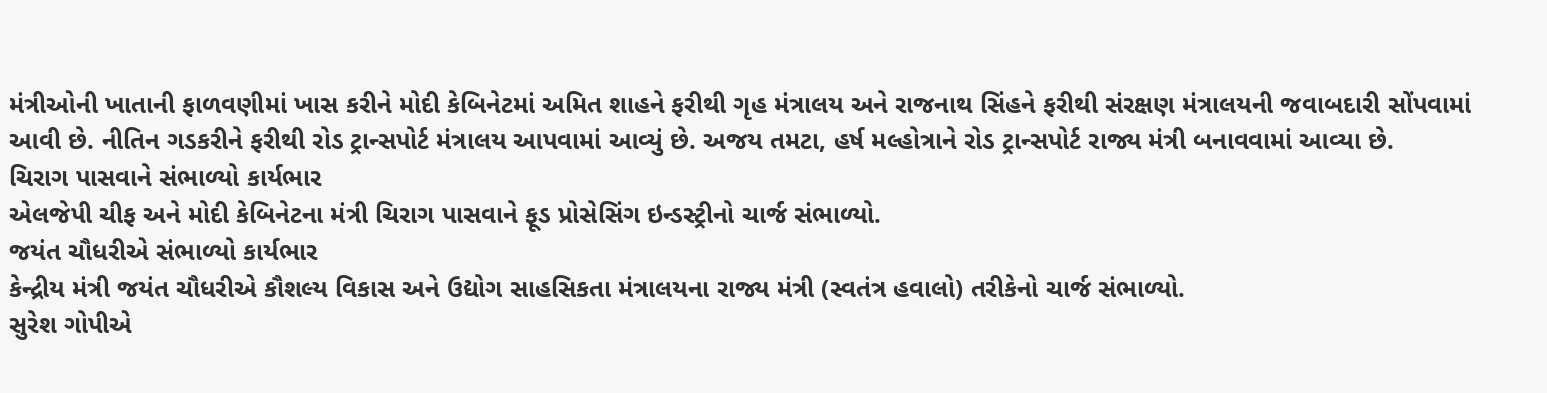મંત્રીઓની ખાતાની ફાળવણીમાં ખાસ કરીને મોદી કેબિનેટમાં અમિત શાહને ફરીથી ગૃહ મંત્રાલય અને રાજનાથ સિંહને ફરીથી સંરક્ષણ મંત્રાલયની જવાબદારી સોંપવામાં આવી છે. નીતિન ગડકરીને ફરીથી રોડ ટ્રાન્સપોર્ટ મંત્રાલય આપવામાં આવ્યું છે. અજય તમટા, હર્ષ મલ્હોત્રાને રોડ ટ્રાન્સપોર્ટ રાજ્ય મંત્રી બનાવવામાં આવ્યા છે.
ચિરાગ પાસવાને સંભાળ્યો કાર્યભાર
એલજેપી ચીફ અને મોદી કેબિનેટના મંત્રી ચિરાગ પાસવાને ફૂડ પ્રોસેસિંગ ઇન્ડસ્ટ્રીનો ચાર્જ સંભાળ્યો.
જયંત ચૌધરીએ સંભાળ્યો કાર્યભાર
કેન્દ્રીય મંત્રી જયંત ચૌધરીએ કૌશલ્ય વિકાસ અને ઉદ્યોગ સાહસિકતા મંત્રાલયના રાજ્ય મંત્રી (સ્વતંત્ર હવાલો) તરીકેનો ચાર્જ સંભાળ્યો.
સુરેશ ગોપીએ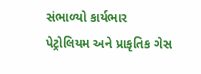સંભાળ્યો કાર્યભાર
પેટ્રોલિયમ અને પ્રાકૃતિક ગેસ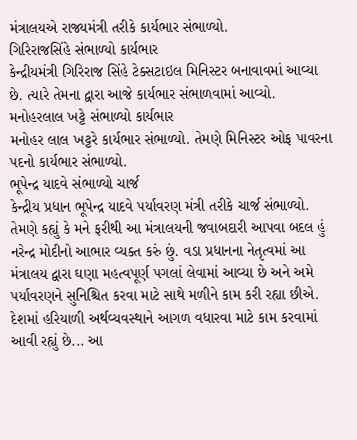મંત્રાલયએ રાજ્યમંત્રી તરીકે કાર્યભાર સંભાળ્યો.
ગિરિરાજસિંહે સંભાળ્યો કાર્યભાર
કેન્દ્રીયમંત્રી ગિરિરાજ સિંહે ટેક્સટાઇલ મિનિસ્ટર બનાવાવમાં આવ્યા છે. ત્યારે તેમના દ્વારા આજે કાર્યભાર સંભાળવામાં આવ્યો.
મનોહરલાલ ખટ્ટે સંભાળ્યો કાર્યભાર
મનોહર લાલ ખટ્ટરે કાર્યભાર સંભાળ્યો. તેમણે મિનિસ્ટર ઓફ પાવરના પદનો કાર્યભાર સંભાળ્યો.
ભૂપેન્દ્ર યાદવે સંભાળ્યો ચાર્જ
કેન્દ્રીય પ્રધાન ભૂપેન્દ્ર યાદવે પર્યાવરણ મંત્રી તરીકે ચાર્જ સંભાળ્યો. તેમણે કહ્યું કે મને ફરીથી આ મંત્રાલયની જવાબદારી આપવા બદલ હું નરેન્દ્ર મોદીનો આભાર વ્યક્ત કરું છું. વડા પ્રધાનના નેતૃત્વમાં આ મંત્રાલય દ્વારા ઘણા મહત્વપૂર્ણ પગલાં લેવામાં આવ્યા છે અને અમે પર્યાવરણને સુનિશ્ચિત કરવા માટે સાથે મળીને કામ કરી રહ્યા છીએ. દેશમાં હરિયાળી અર્થવ્યવસ્થાને આગળ વધારવા માટે કામ કરવામાં આવી રહ્યું છે... આ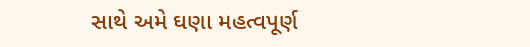સાથે અમે ઘણા મહત્વપૂર્ણ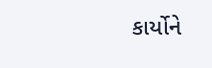કાર્યોને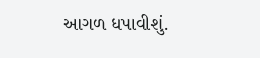આગળ ધપાવીશું.